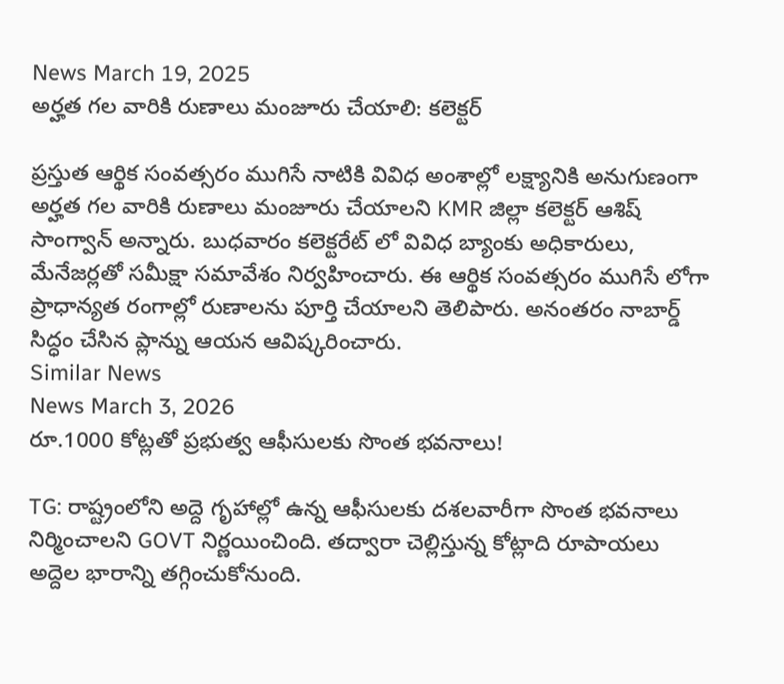News March 19, 2025
అర్హత గల వారికి రుణాలు మంజూరు చేయాలి: కలెక్టర్

ప్రస్తుత ఆర్థిక సంవత్సరం ముగిసే నాటికి వివిధ అంశాల్లో లక్ష్యానికి అనుగుణంగా అర్హత గల వారికి రుణాలు మంజూరు చేయాలని KMR జిల్లా కలెక్టర్ ఆశిష్ సాంగ్వాన్ అన్నారు. బుధవారం కలెక్టరేట్ లో వివిధ బ్యాంకు అధికారులు, మేనేజర్లతో సమీక్షా సమావేశం నిర్వహించారు. ఈ ఆర్థిక సంవత్సరం ముగిసే లోగా ప్రాధాన్యత రంగాల్లో రుణాలను పూర్తి చేయాలని తెలిపారు. అనంతరం నాబార్డ్ సిద్ధం చేసిన ప్లాన్ను ఆయన ఆవిష్కరించారు.
Similar News
News March 3, 2026
రూ.1000 కోట్లతో ప్రభుత్వ ఆఫీసులకు సొంత భవనాలు!

TG: రాష్ట్రంలోని అద్దె గృహాల్లో ఉన్న ఆఫీసులకు దశలవారీగా సొంత భవనాలు నిర్మించాలని GOVT నిర్ణయించింది. తద్వారా చెల్లిస్తున్న కోట్లాది రూపాయలు అద్దెల భారాన్ని తగ్గించుకోనుంది.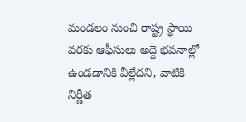మండలం నుంచి రాష్ట్ర స్థాయి వరకు ఆఫీసులు అద్దె భవనాల్లో ఉండడానికి వీల్లేదని, వాటికి నిర్ణీత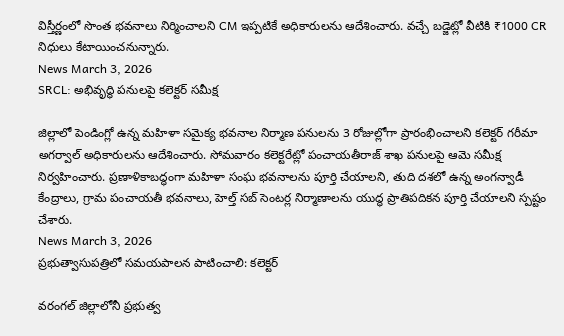విస్తీర్ణంలో సొంత భవనాలు నిర్మించాలని CM ఇప్పటికే అధికారులను ఆదేశించారు. వచ్చే బడ్జెట్లో వీటికి ₹1000 CR నిధులు కేటాయించనున్నారు.
News March 3, 2026
SRCL: అభివృద్ధి పనులపై కలెక్టర్ సమీక్ష

జిల్లాలో పెండింగ్లో ఉన్న మహిళా సమైక్య భవనాల నిర్మాణ పనులను 3 రోజుల్లోగా ప్రారంభించాలని కలెక్టర్ గరీమా అగర్వాల్ అధికారులను ఆదేశించారు. సోమవారం కలెక్టరేట్లో పంచాయతీరాజ్ శాఖ పనులపై ఆమె సమీక్ష నిర్వహించారు. ప్రణాళికాబద్ధంగా మహిళా సంఘ భవనాలను పూర్తి చేయాలని, తుది దశలో ఉన్న అంగన్వాడీ కేంద్రాలు, గ్రామ పంచాయతీ భవనాలు, హెల్త్ సబ్ సెంటర్ల నిర్మాణాలను యుద్ధ ప్రాతిపదికన పూర్తి చేయాలని స్పష్టం చేశారు.
News March 3, 2026
ప్రభుత్వాసుపత్రిలో సమయపాలన పాటించాలి: కలెక్టర్

వరంగల్ జిల్లాలోనీ ప్రభుత్వ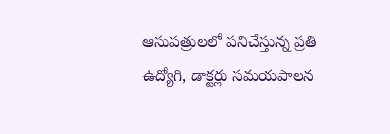ఆసుపత్రులలో పనిచేస్తున్న ప్రతి ఉద్యోగి, డాక్టర్లు సమయపాలన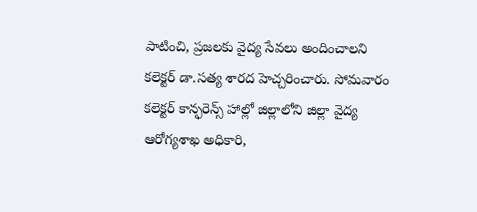పాటించి, ప్రజలకు వైద్య సేవలు అందించాలని కలెక్టర్ డా.సత్య శారద హెచ్చరించారు. సోమవారం కలెక్టర్ కాన్ఫరెన్స్ హాల్లో జిల్లాలోని జిల్లా వైద్య ఆరోగ్యశాఖ అధికారి,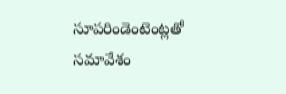సూపరిండెంటెంట్లతో సమావేశం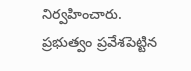నిర్వహించారు. ప్రభుత్వం ప్రవేశపెట్టిన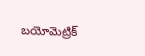బయోమెట్రిక్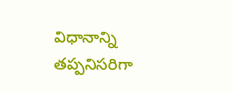విధానాన్ని తప్పనిసరిగా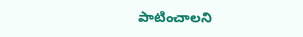పాటించాలని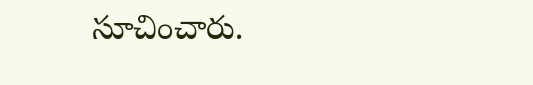సూచించారు.